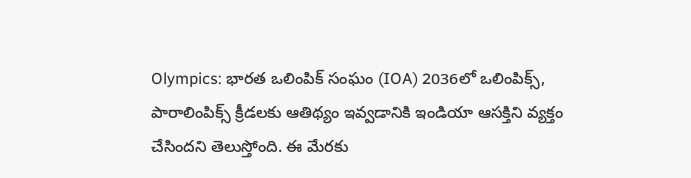Olympics: భారత ఒలింపిక్ సంఘం (IOA) 2036లో ఒలింపిక్స్, పారాలింపిక్స్ క్రీడలకు ఆతిథ్యం ఇవ్వడానికి ఇండియా ఆసక్తిని వ్యక్తం చేసిందని తెలుస్తోంది. ఈ మేరకు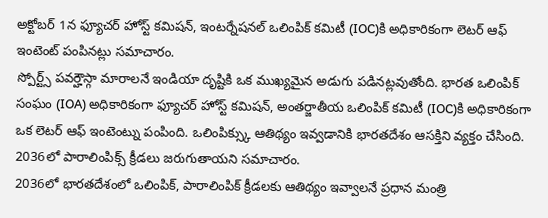అక్టోబర్ 1న ఫ్యూచర్ హోస్ట్ కమిషన్, ఇంటర్నేషనల్ ఒలింపిక్ కమిటీ (IOC)కి అధికారికంగా లెటర్ ఆఫ్ ఇంటెంట్ పంపినట్లు సమాచారం.
స్పోర్ట్స్ పవర్హౌస్గా మారాలనే ఇండియా దృష్టికి ఒక ముఖ్యమైన అడుగు పడినట్లవుతోంది. భారత ఒలింపిక్ సంఘం (IOA) అధికారికంగా ఫ్యూచర్ హోస్ట్ కమిషన్, అంతర్జాతీయ ఒలింపిక్ కమిటీ (IOC)కి అధికారికంగా ఒక లెటర్ ఆఫ్ ఇంటెంట్ను పంపింది. ఒలింపిక్స్కు ఆతిథ్యం ఇవ్వడానికి భారతదేశం ఆసక్తిని వ్యక్తం చేసింది. 2036లో పారాలింపిక్స్ క్రీడలు జరుగుతాయని సమాచారం.
2036లో భారతదేశంలో ఒలింపిక్, పారాలింపిక్ క్రీడలకు ఆతిథ్యం ఇవ్వాలనే ప్రధాన మంత్రి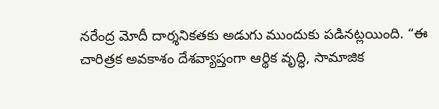నరేంద్ర మోదీ దార్శనికతకు అడుగు ముందుకు పడినట్లయింది. “ఈ చారిత్రక అవకాశం దేశవ్యాప్తంగా ఆర్థిక వృద్ధి, సామాజిక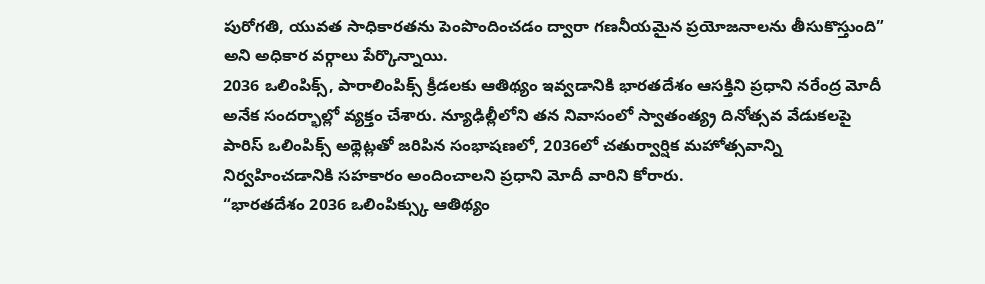పురోగతి, యువత సాధికారతను పెంపొందించడం ద్వారా గణనీయమైన ప్రయోజనాలను తీసుకొస్తుంది” అని అధికార వర్గాలు పేర్కొన్నాయి.
2036 ఒలింపిక్స్, పారాలింపిక్స్ క్రీడలకు ఆతిథ్యం ఇవ్వడానికి భారతదేశం ఆసక్తిని ప్రధాని నరేంద్ర మోదీ అనేక సందర్భాల్లో వ్యక్తం చేశారు. న్యూఢిల్లీలోని తన నివాసంలో స్వాతంత్య్ర దినోత్సవ వేడుకలపై పారిస్ ఒలింపిక్స్ అథ్లెట్లతో జరిపిన సంభాషణలో, 2036లో చతుర్వార్షిక మహోత్సవాన్ని నిర్వహించడానికి సహకారం అందించాలని ప్రధాని మోదీ వారిని కోరారు.
“భారతదేశం 2036 ఒలింపిక్స్కు ఆతిథ్యం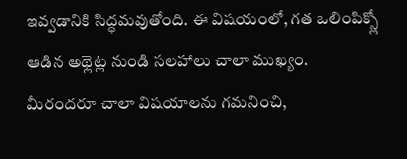ఇవ్వడానికి సిద్ధమవుతోంది. ఈ విషయంలో, గత ఒలింపిక్స్లో ఆడిన అథ్లెట్ల నుండి సలహాలు చాలా ముఖ్యం. మీరందరూ చాలా విషయాలను గమనించి,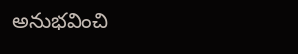అనుభవించి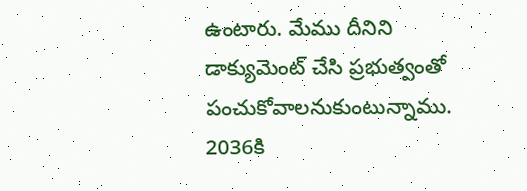ఉంటారు. మేము దీనిని డాక్యుమెంట్ చేసి ప్రభుత్వంతో పంచుకోవాలనుకుంటున్నాము. 2036కి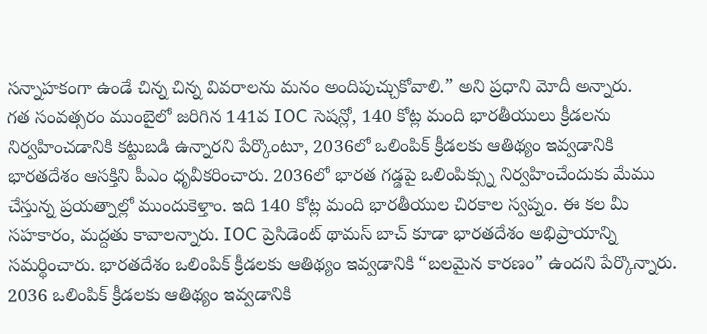సన్నాహకంగా ఉండే చిన్న చిన్న వివరాలను మనం అందిపుచ్చుకోవాలి.” అని ప్రధాని మోదీ అన్నారు.
గత సంవత్సరం ముంబైలో జరిగిన 141వ IOC సెషన్లో, 140 కోట్ల మంది భారతీయులు క్రీడలను నిర్వహించడానికి కట్టుబడి ఉన్నారని పేర్కొంటూ, 2036లో ఒలింపిక్ క్రీడలకు ఆతిథ్యం ఇవ్వడానికి భారతదేశం ఆసక్తిని పీఎం ధృవీకరించారు. 2036లో భారత గడ్డపై ఒలింపిక్స్ను నిర్వహించేందుకు మేము చేస్తున్న ప్రయత్నాల్లో ముందుకెళ్తాం. ఇది 140 కోట్ల మంది భారతీయుల చిరకాల స్వప్నం. ఈ కల మీ సహకారం, మద్దతు కావాలన్నారు. IOC ప్రెసిడెంట్ థామస్ బాచ్ కూడా భారతదేశం అభిప్రాయాన్ని సమర్థించారు. భారతదేశం ఒలింపిక్ క్రీడలకు ఆతిథ్యం ఇవ్వడానికి “బలమైన కారణం” ఉందని పేర్కొన్నారు.
2036 ఒలింపిక్ క్రీడలకు ఆతిథ్యం ఇవ్వడానికి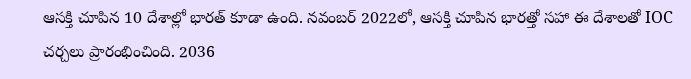ఆసక్తి చూపిన 10 దేశాల్లో భారత్ కూడా ఉంది. నవంబర్ 2022లో, ఆసక్తి చూపిన భారత్తో సహా ఈ దేశాలతో IOC చర్చలు ప్రారంభించింది. 2036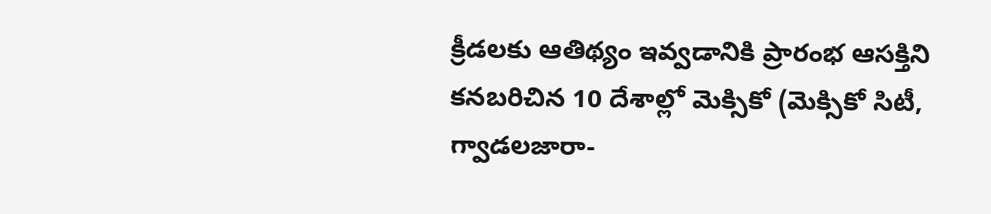క్రీడలకు ఆతిథ్యం ఇవ్వడానికి ప్రారంభ ఆసక్తిని కనబరిచిన 10 దేశాల్లో మెక్సికో (మెక్సికో సిటీ, గ్వాడలజారా-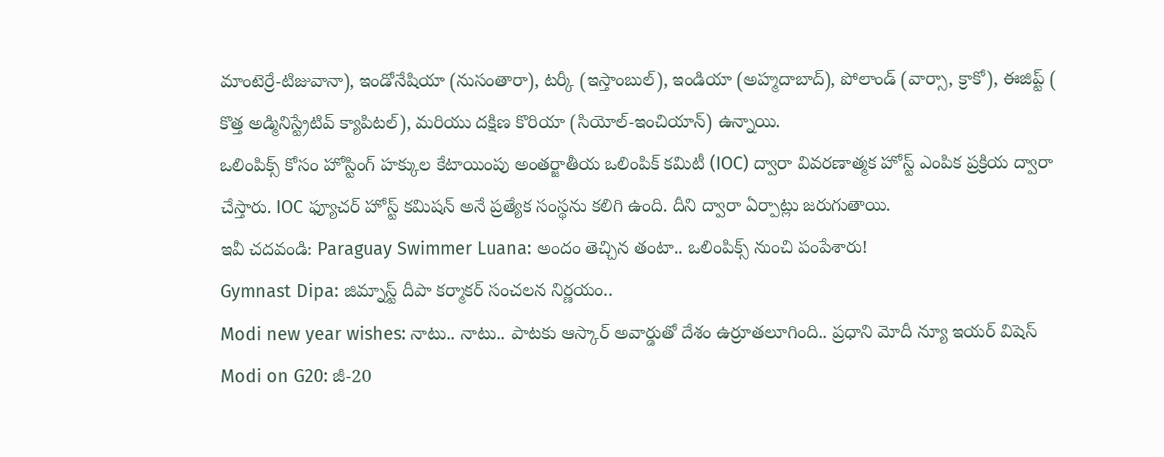మాంటెర్రే-టిజువానా), ఇండోనేషియా (నుసంతారా), టర్కీ (ఇస్తాంబుల్), ఇండియా (అహ్మదాబాద్), పోలాండ్ (వార్సా, క్రాకో), ఈజిప్ట్ ( కొత్త అడ్మినిస్ట్రేటివ్ క్యాపిటల్), మరియు దక్షిణ కొరియా (సియోల్-ఇంచియాన్) ఉన్నాయి.
ఒలింపిక్స్ కోసం హోస్టింగ్ హక్కుల కేటాయింపు అంతర్జాతీయ ఒలింపిక్ కమిటీ (IOC) ద్వారా వివరణాత్మక హోస్ట్ ఎంపిక ప్రక్రియ ద్వారా చేస్తారు. IOC ఫ్యూచర్ హోస్ట్ కమిషన్ అనే ప్రత్యేక సంస్థను కలిగి ఉంది. దీని ద్వారా ఏర్పాట్లు జరుగుతాయి.
ఇవీ చదవండి: Paraguay Swimmer Luana: అందం తెచ్చిన తంటా.. ఒలింపిక్స్ నుంచి పంపేశారు!
Gymnast Dipa: జిమ్నాస్ట్ దీపా కర్మాకర్ సంచలన నిర్ణయం..
Modi new year wishes: నాటు.. నాటు.. పాటకు ఆస్కార్ అవార్డుతో దేశం ఉర్రూతలూగింది.. ప్రధాని మోదీ న్యూ ఇయర్ విషెస్
Modi on G20: జీ-20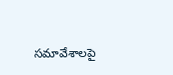సమావేశాలపై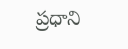ప్రధాని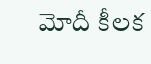మోదీ కీలక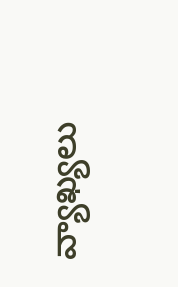వ్యాఖ్యలు